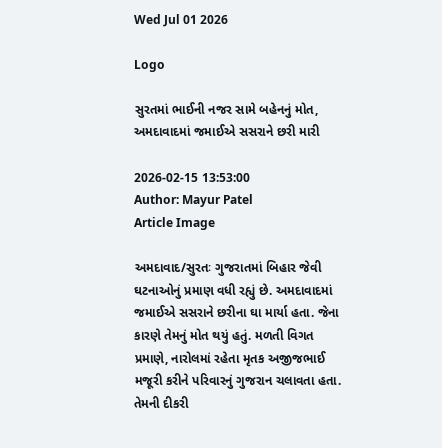Wed Jul 01 2026

Logo

સુરતમાં ભાઈની નજર સામે બહેનનું મોત, અમદાવાદમાં જમાઈએ સસરાને છરી મારી

2026-02-15 13:53:00
Author: Mayur Patel
Article Image

અમદાવાદ/સુરતઃ ગુજરાતમાં બિહાર જેવી ઘટનાઓનું પ્રમાણ વધી રહ્યું છે. અમદાવાદમાં જમાઈએ સસરાને છરીના ઘા માર્યા હતા. જેના કારણે તેમનું મોત થયું હતું. મળતી વિગત પ્રમાણે, નારોલમાં રહેતા મૃતક અજીજભાઈ મજૂરી કરીને પરિવારનું ગુજરાન ચલાવતા હતા. તેમની દીકરી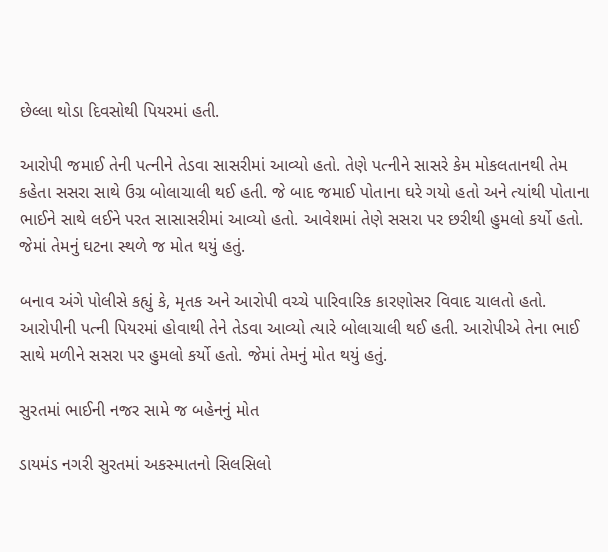છેલ્લા થોડા દિવસોથી પિયરમાં હતી.

આરોપી જમાઈ તેની પત્નીને તેડવા સાસરીમાં આવ્યો હતો. તેણે પત્નીને સાસરે કેમ મોકલતાનથી તેમ કહેતા સસરા સાથે ઉગ્ર બોલાચાલી થઈ હતી. જે બાદ જમાઈ પોતાના ઘરે ગયો હતો અને ત્યાંથી પોતાના ભાઈને સાથે લઈને પરત સાસાસરીમાં આવ્યો હતો. આવેશમાં તેણે સસરા પર છરીથી હુમલો કર્યો હતો. જેમાં તેમનું ઘટના સ્થળે જ મોત થયું હતું.

બનાવ અંગે પોલીસે કહ્યું કે, મૃતક અને આરોપી વચ્ચે પારિવારિક કારણોસર વિવાદ ચાલતો હતો. આરોપીની પત્ની પિયરમાં હોવાથી તેને તેડવા આવ્યો ત્યારે બોલાચાલી થઈ હતી. આરોપીએ તેના ભાઈ સાથે મળીને સસરા પર હુમલો કર્યો હતો. જેમાં તેમનું મોત થયું હતું.

સુરતમાં ભાઈની નજર સામે જ બહેનનું મોત

ડાયમંડ નગરી સુરતમાં અકસ્માતનો સિલસિલો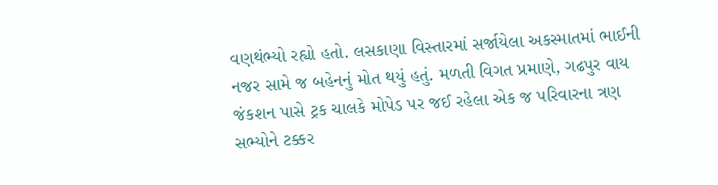વણથંભ્યો રહ્યો હતો. લસકાણા વિસ્તારમાં સર્જાયેલા અકસ્માતમાં ભાઈની નજર સામે જ બહેનનું મોત થયું હતું. મળતી વિગત પ્રમાણે, ગઢપુર વાય જંકશન પાસે ટ્રક ચાલકે મોપેડ પર જઈ રહેલા એક જ પરિવારના ત્રણ સભ્યોને ટક્કર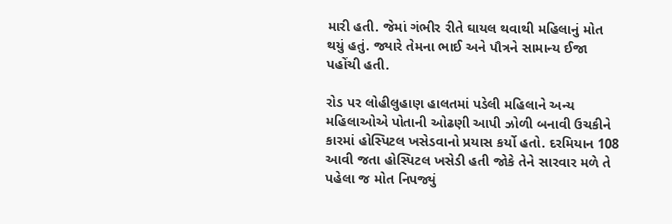મારી હતી. જેમાં ગંભીર રીતે ઘાયલ થવાથી મહિલાનું મોત થયું હતું. જ્યારે તેમના ભાઈ અને પૌત્રને સામાન્ય ઈજા પહોંચી હતી.

રોડ પર લોહીલુહાણ હાલતમાં પડેલી મહિલાને અન્ય મહિલાઓએ પોતાની ઓઢણી આપી ઝોળી બનાવી ઉચકીને કારમાં હોસ્પિટલ ખસેડવાનો પ્રયાસ કર્યો હતો. દરમિયાન 108 આવી જતા હોસ્પિટલ ખસેડી હતી જોકે તેને સારવાર મળે તે પહેલા જ મોત નિપજ્યું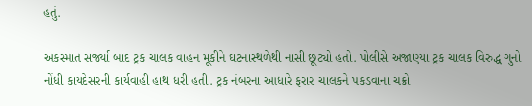હતું.

અકસ્માત સર્જ્યા બાદ ટ્રક ચાલક વાહન મૂકીને ઘટનાસ્થળેથી નાસી છૂટ્યો હતો. પોલીસે અજાણ્યા ટ્રક ચાલક વિરુદ્ધ ગુનો નોંધી કાયદેસરની કાર્યવાહી હાથ ધરી હતી. ટ્રક નંબરના આધારે ફરાર ચાલકને પકડવાના ચક્રો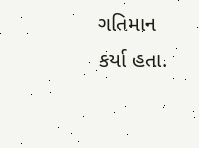ગતિમાન કર્યા હતા.